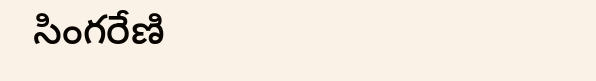సింగరేణి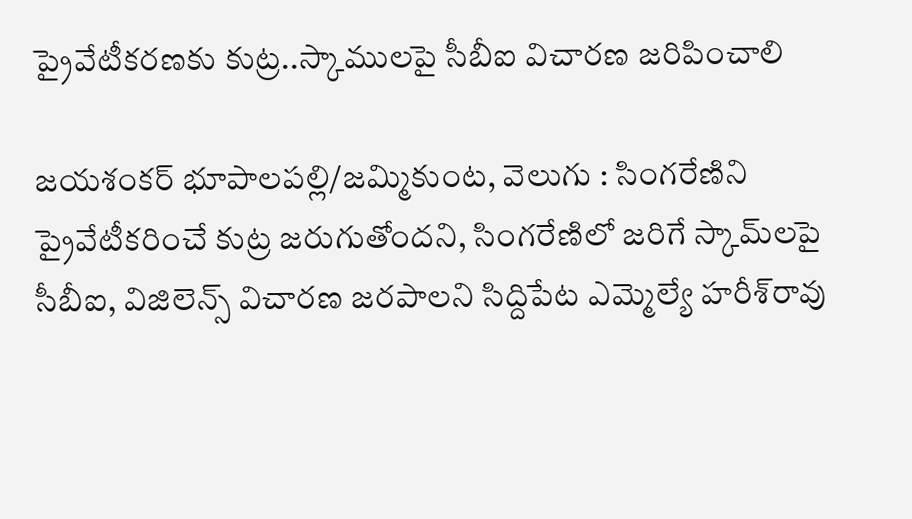ప్రైవేటీకరణకు కుట్ర..స్కాములపై సీబీఐ విచారణ జరిపించాలి

జయశంకర్‌‌‌‌‌‌‌‌ భూపాలపల్లి/జమ్మికుంట, వెలుగు : సింగరేణిని ప్రైవేటీకరించే కుట్ర జరుగుతోందని, సింగరేణిలో జరిగే స్కామ్‌‌‌‌‌‌‌‌లపై సీబీఐ, విజిలెన్స్‌‌‌‌‌‌‌‌ విచారణ జరపాలని సిద్దిపేట ఎమ్మెల్యే హరీశ్‌‌‌‌‌‌‌‌రావు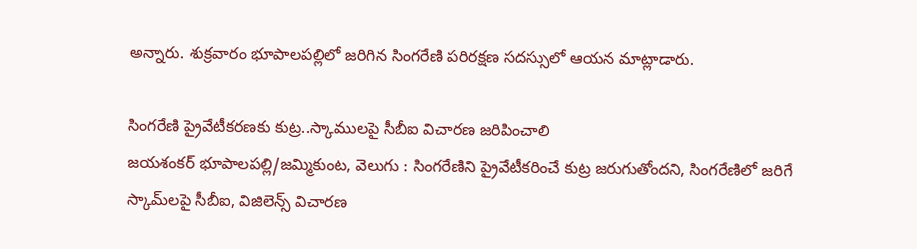అన్నారు. శుక్రవారం భూపాలపల్లిలో జరిగిన సింగరేణి పరిరక్షణ సదస్సులో ఆయన మాట్లాడారు.

సింగరేణి ప్రైవేటీకరణకు కుట్ర..స్కాములపై సీబీఐ విచారణ జరిపించాలి
జయశంకర్‌‌‌‌‌‌‌‌ భూపాలపల్లి/జమ్మికుంట, వెలుగు : సింగరేణిని ప్రైవేటీకరించే కుట్ర జరుగుతోందని, సింగరేణిలో జరిగే స్కామ్‌‌‌‌‌‌‌‌లపై సీబీఐ, విజిలెన్స్‌‌‌‌‌‌‌‌ విచారణ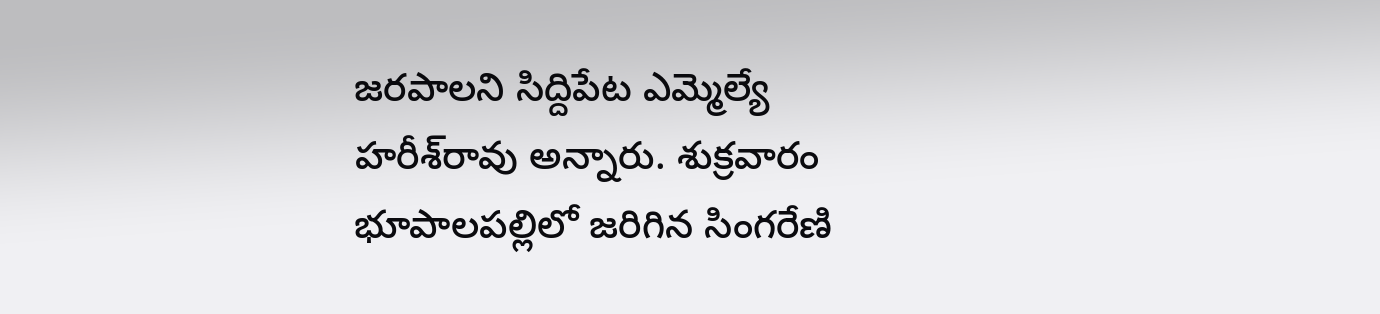జరపాలని సిద్దిపేట ఎమ్మెల్యే హరీశ్‌‌‌‌‌‌‌‌రావు అన్నారు. శుక్రవారం భూపాలపల్లిలో జరిగిన సింగరేణి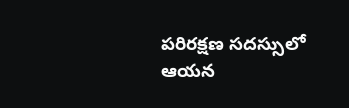పరిరక్షణ సదస్సులో ఆయన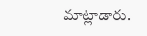మాట్లాడారు.